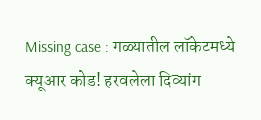Missing case : गळ्यातील लॉकेटमध्ये क्यूआर कोड! हरवलेला दिव्यांग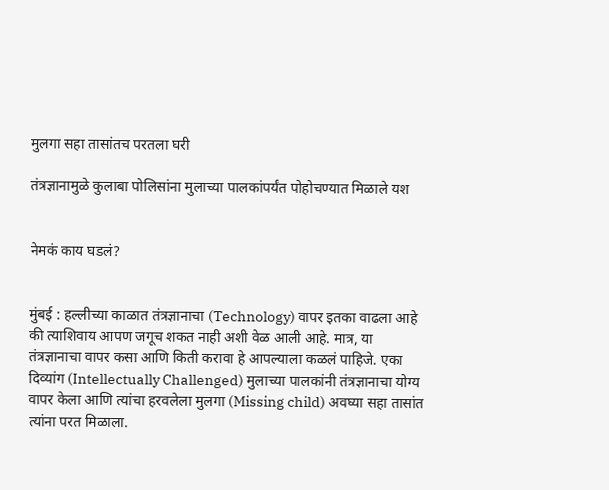मुलगा सहा तासांतच परतला घरी

तंत्रज्ञानामुळे कुलाबा पोलिसांना मुलाच्या पालकांपर्यंत पोहोचण्यात मिळाले यश


नेमकं काय घडलं?


मुंबई : हल्लीच्या काळात तंत्रज्ञानाचा (Technology) वापर इतका वाढला आहे की त्याशिवाय आपण जगूच शकत नाही अशी वेळ आली आहे. मात्र, या तंत्रज्ञानाचा वापर कसा आणि किती करावा हे आपल्याला कळलं पाहिजे. एका दिव्यांग (Intellectually Challenged) मुलाच्या पालकांनी तंत्रज्ञानाचा योग्य वापर केला आणि त्यांचा हरवलेला मुलगा (Missing child) अवघ्या सहा तासांत त्यांना परत मिळाला.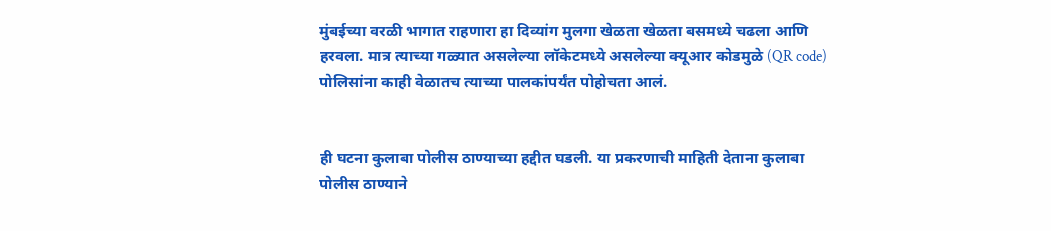मुंबईच्या वरळी भागात राहणारा हा दिव्यांग मुलगा खेळता खेळता बसमध्ये चढला आणि हरवला. मात्र त्याच्या गळ्यात असलेल्या लॉकेटमध्ये असलेल्या क्यूआर कोडमुळे (QR code) पोलिसांना काही वेळातच त्याच्या पालकांपर्यंत पोहोचता आलं.


ही घटना कुलाबा पोलीस ठाण्याच्या हद्दीत घडली. या प्रकरणाची माहिती देताना कुलाबा पोलीस ठाण्याने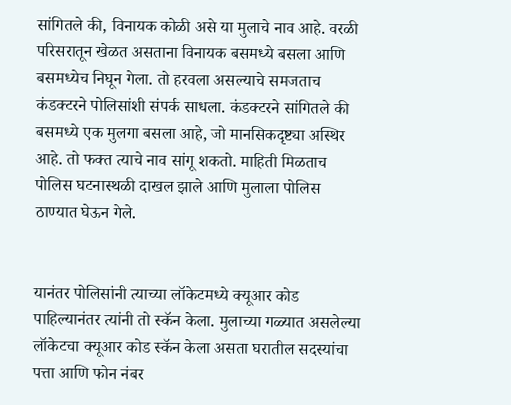सांगितले की, विनायक कोळी असे या मुलाचे नाव आहे. वरळी परिसरातून खेळत असताना विनायक बसमध्ये बसला आणि बसमध्येच निघून गेला. तो हरवला असल्याचे समजताच कंडक्टरने पोलिसांशी संपर्क साधला. कंडक्टरने सांगितले की बसमध्ये एक मुलगा बसला आहे, जो मानसिकदृष्ट्या अस्थिर आहे. तो फक्त त्याचे नाव सांगू शकतो. माहिती मिळताच पोलिस घटनास्थळी दाखल झाले आणि मुलाला पोलिस ठाण्यात घेऊन गेले.


यानंतर पोलिसांनी त्याच्या लॉकेटमध्ये क्यूआर कोड पाहिल्यानंतर त्यांनी तो स्कॅन केला. मुलाच्या गळ्यात असलेल्या लॉकेटचा क्यूआर कोड स्कॅन केला असता घरातील सदस्यांचा पत्ता आणि फोन नंबर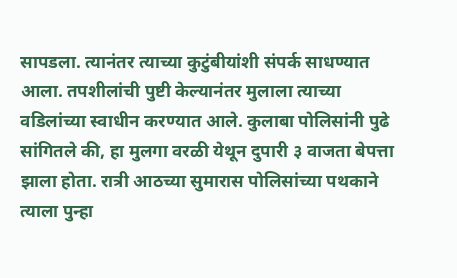सापडला. त्यानंतर त्याच्या कुटुंबीयांशी संपर्क साधण्यात आला. तपशीलांची पुष्टी केल्यानंतर मुलाला त्याच्या वडिलांच्या स्वाधीन करण्यात आले. कुलाबा पोलिसांनी पुढे सांगितले की, हा मुलगा वरळी येथून दुपारी ३ वाजता बेपत्ता झाला होता. रात्री आठच्या सुमारास पोलिसांच्या पथकाने त्याला पुन्हा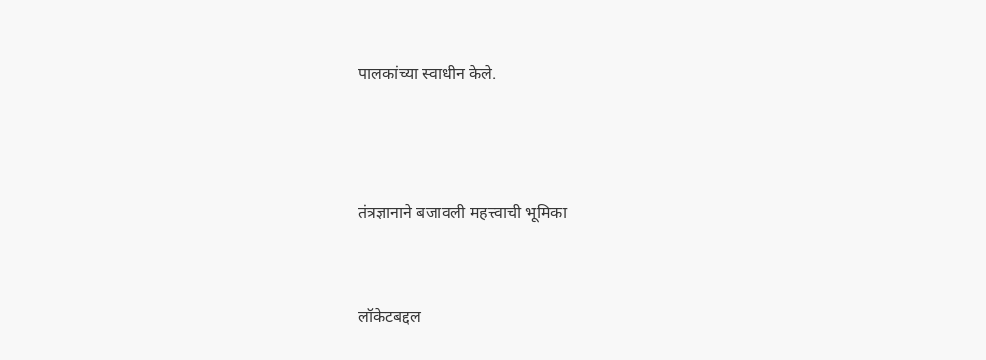पालकांच्या स्वाधीन केले.



तंत्रज्ञानाने बजावली महत्त्वाची भूमिका


लॉकेटबद्दल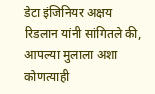डेटा इंजिनियर अक्षय रिडलान यांनी सांगितले की, आपल्या मुलाला अशा कोणत्याही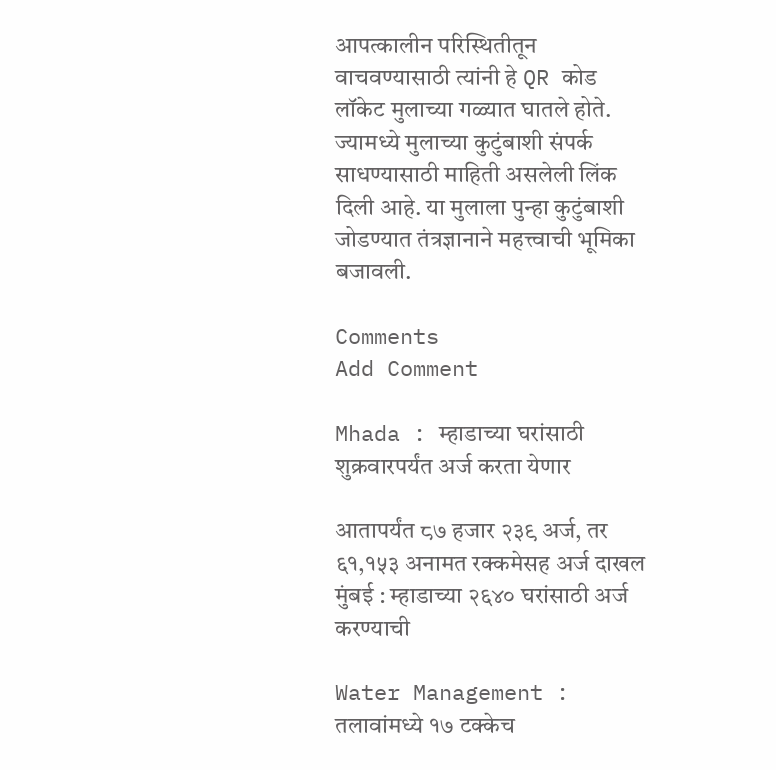आपत्कालीन परिस्थितीतून वाचवण्यासाठी त्यांनी हे QR कोड लॉकेट मुलाच्या गळ्यात घातले होते. ज्यामध्ये मुलाच्या कुटुंबाशी संपर्क साधण्यासाठी माहिती असलेली लिंक दिली आहे. या मुलाला पुन्हा कुटुंबाशी जोडण्यात तंत्रज्ञानाने महत्त्वाची भूमिका बजावली.

Comments
Add Comment

Mhada : म्हाडाच्या घरांसाठी शुक्रवारपर्यंत अर्ज करता येणार

आतापर्यंत ८७ हजार २३९ अर्ज, तर ६१,१५३ अनामत रक्कमेसह अर्ज दाखल मुंबई : म्हाडाच्या २६४० घरांसाठी अर्ज करण्याची

Water Management : तलावांमध्ये १७ टक्केच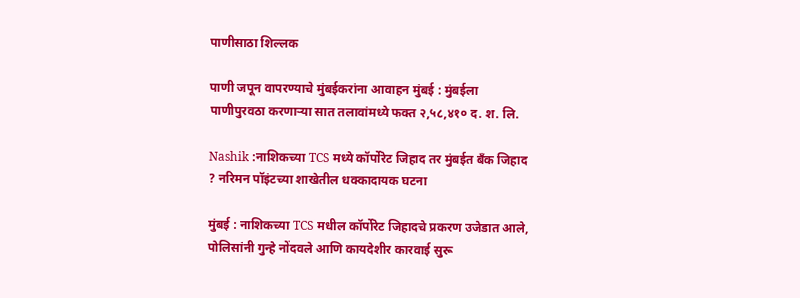पाणीसाठा शिल्लक

पाणी जपून वापरण्याचे मुंबईकरांना आवाहन मुंबई : मुंबईला पाणीपुरवठा करणाऱ्या सात तलावांमध्ये फक्त २,५८,४१० द. श. लि.

Nashik :नाशिकच्या TCS मध्ये कॉर्पोरेट जिहाद तर मुंबईत बँक जिहाद ? नरिमन पॉइंटच्या शाखेतील धक्कादायक घटना

मुंबई : नाशिकच्या TCS मधील कॉर्पोरेट जिहादचे प्रकरण उजेडात आले, पोलिसांनी गुन्हे नोंदवले आणि कायदेशीर कारवाई सुरू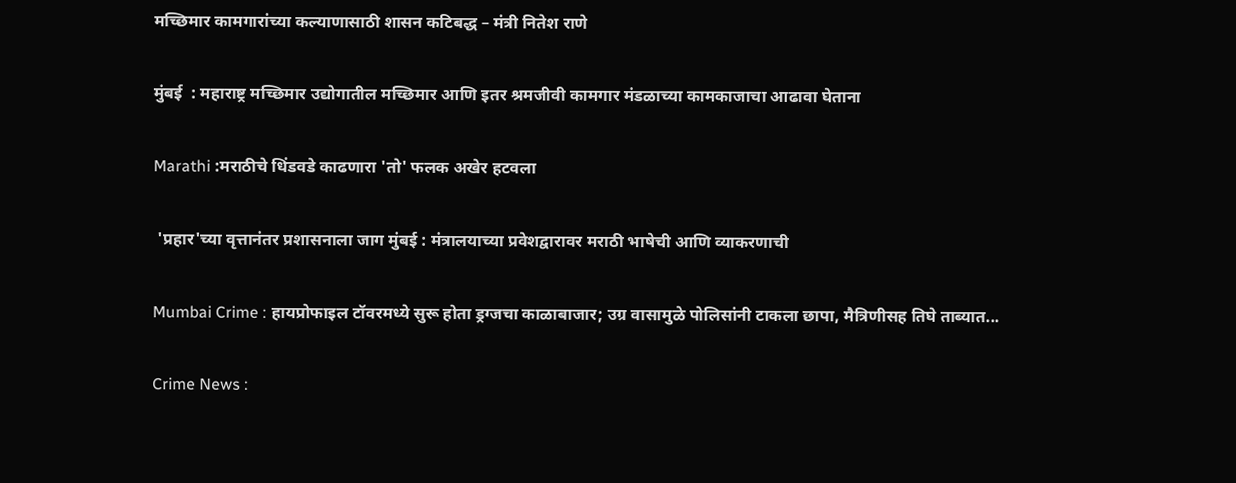मच्छिमार कामगारांच्या कल्याणासाठी शासन कटिबद्ध – मंत्री नितेश राणे

मुंबई  : महाराष्ट्र मच्छिमार उद्योगातील मच्छिमार आणि इतर श्रमजीवी कामगार मंडळाच्या कामकाजाचा आढावा घेताना

Marathi :मराठीचे धिंडवडे काढणारा 'तो' फलक अखेर हटवला

 'प्रहार'च्या वृत्तानंतर प्रशासनाला जाग मुंबई : मंत्रालयाच्या प्रवेशद्वारावर मराठी भाषेची आणि व्याकरणाची

Mumbai Crime : हायप्रोफाइल टॉवरमध्ये सुरू होता ड्रग्जचा काळाबाजार; उग्र वासामुळे पोलिसांनी टाकला छापा, मैत्रिणीसह तिघे ताब्यात...

Crime News :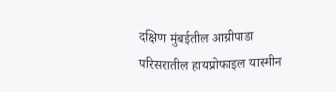दक्षिण मुंबईतील आग्रीपाडा परिसरातील हायप्रोफाइल यास्मीन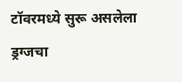टॉवरमध्ये सुरू असलेला ड्रग्जचा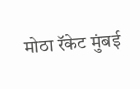मोठा रॅकेट मुंबई